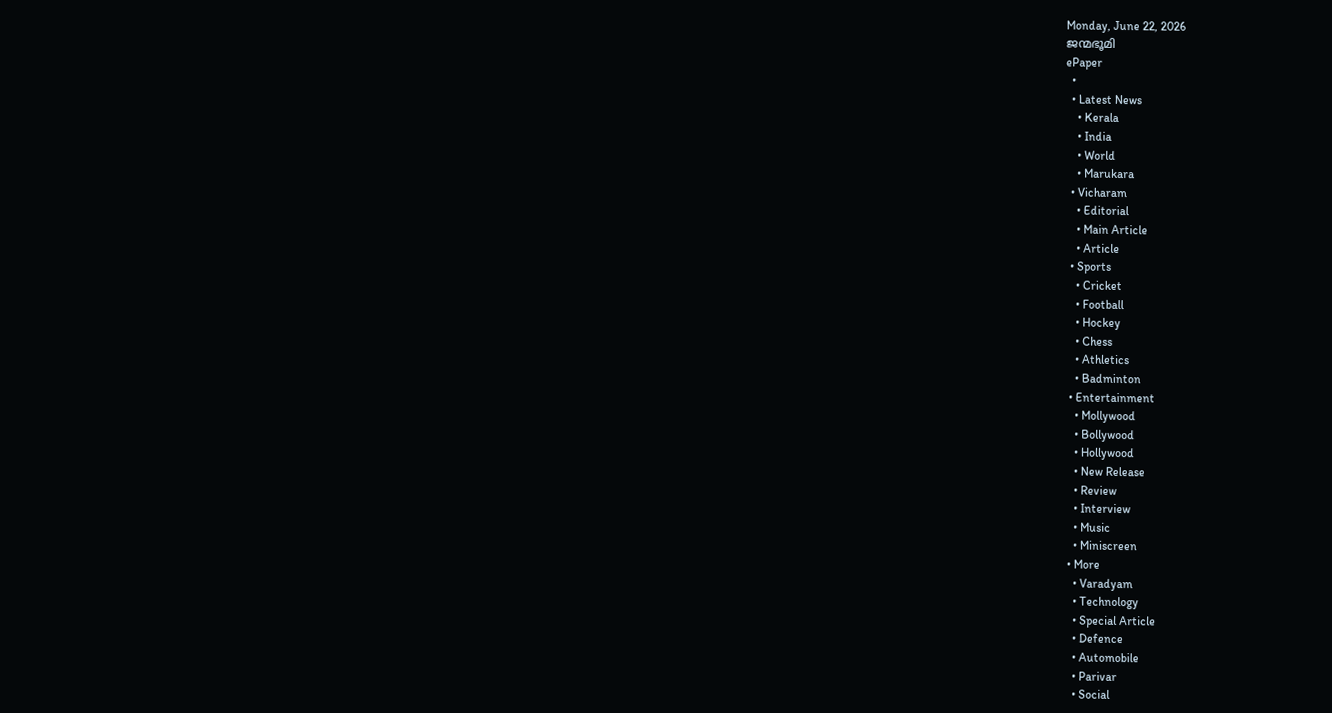Monday, June 22, 2026
ജന്മഭൂമി
ePaper
  •
  • Latest News
    • Kerala
    • India
    • World
    • Marukara
  • Vicharam
    • Editorial
    • Main Article
    • Article
  • Sports
    • Cricket
    • Football
    • Hockey
    • Chess
    • Athletics
    • Badminton
  • Entertainment
    • Mollywood
    • Bollywood
    • Hollywood
    • New Release
    • Review
    • Interview
    • Music
    • Miniscreen
  • More
    • Varadyam
    • Technology
    • Special Article
    • Defence
    • Automobile
    • Parivar
    • Social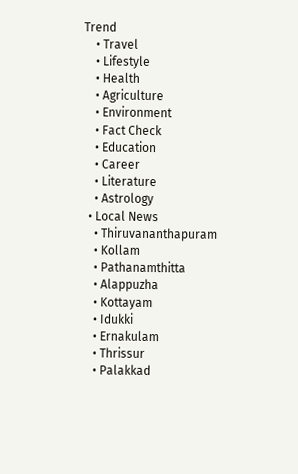Trend
    • Travel
    • Lifestyle
    • Health
    • Agriculture
    • Environment
    • Fact Check
    • Education
    • Career
    • Literature
    • Astrology
  • Local News
    • Thiruvananthapuram
    • Kollam
    • Pathanamthitta
    • Alappuzha
    • Kottayam
    • Idukki
    • Ernakulam
    • Thrissur
    • Palakkad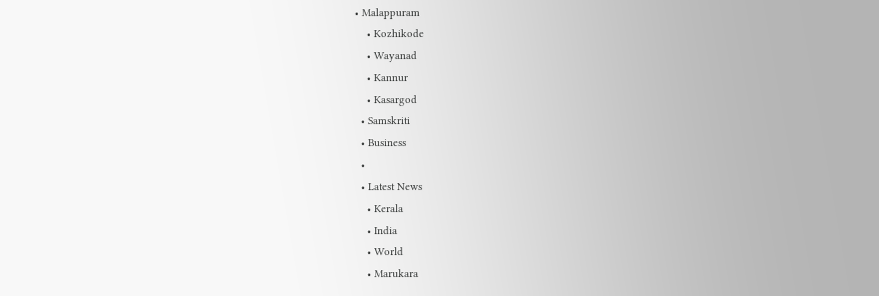• Malappuram
    • Kozhikode
    • Wayanad
    • Kannur
    • Kasargod
  • Samskriti
  • Business
  •
  • Latest News
    • Kerala
    • India
    • World
    • Marukara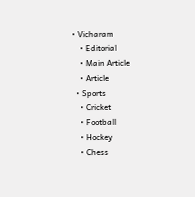• Vicharam
    • Editorial
    • Main Article
    • Article
  • Sports
    • Cricket
    • Football
    • Hockey
    • Chess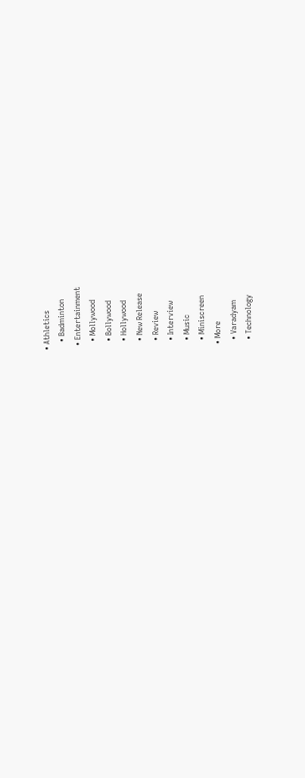• Athletics
    • Badminton
  • Entertainment
    • Mollywood
    • Bollywood
    • Hollywood
    • New Release
    • Review
    • Interview
    • Music
    • Miniscreen
  • More
    • Varadyam
    • Technology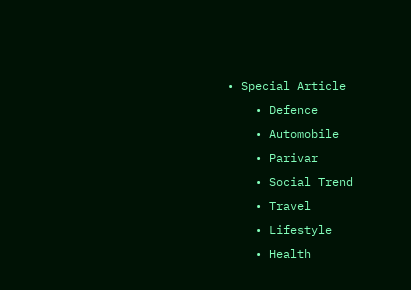• Special Article
    • Defence
    • Automobile
    • Parivar
    • Social Trend
    • Travel
    • Lifestyle
    • Health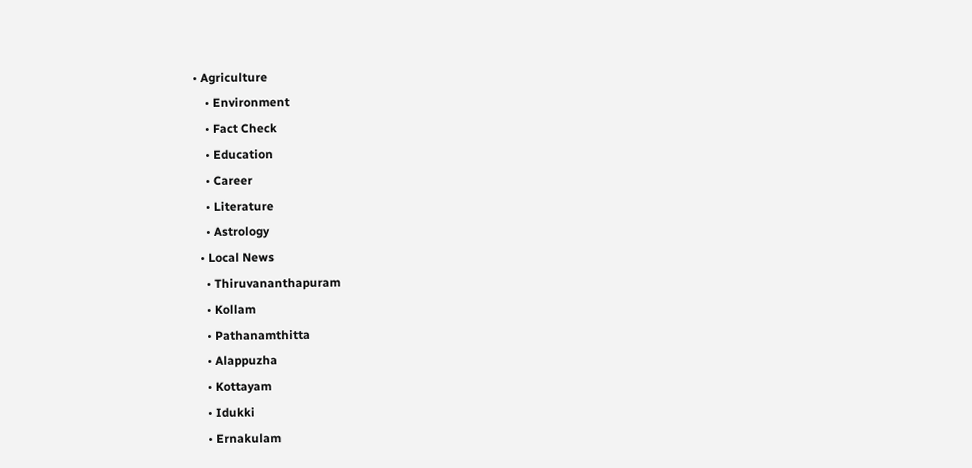• Agriculture
    • Environment
    • Fact Check
    • Education
    • Career
    • Literature
    • Astrology
  • Local News
    • Thiruvananthapuram
    • Kollam
    • Pathanamthitta
    • Alappuzha
    • Kottayam
    • Idukki
    • Ernakulam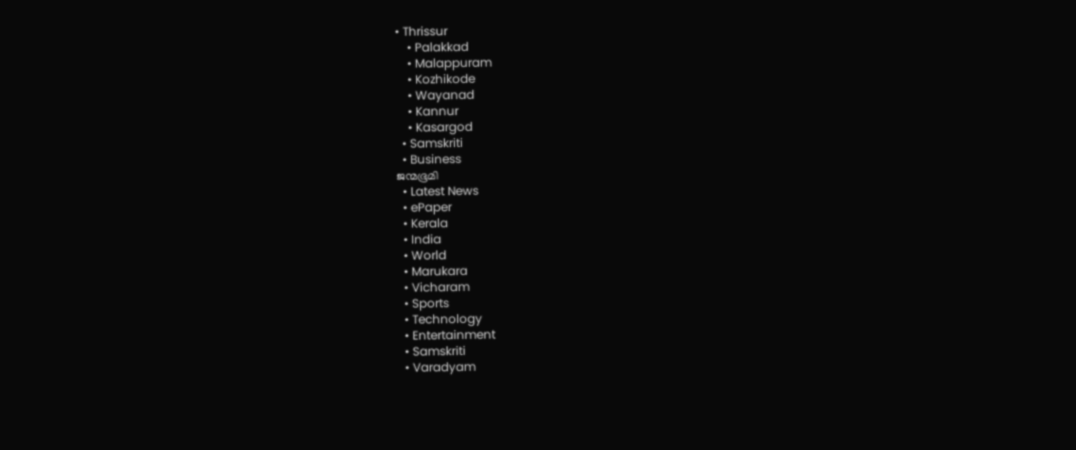• Thrissur
    • Palakkad
    • Malappuram
    • Kozhikode
    • Wayanad
    • Kannur
    • Kasargod
  • Samskriti
  • Business
ജന്മഭൂമി
  • Latest News
  • ePaper
  • Kerala
  • India
  • World
  • Marukara
  • Vicharam
  • Sports
  • Technology
  • Entertainment
  • Samskriti
  • Varadyam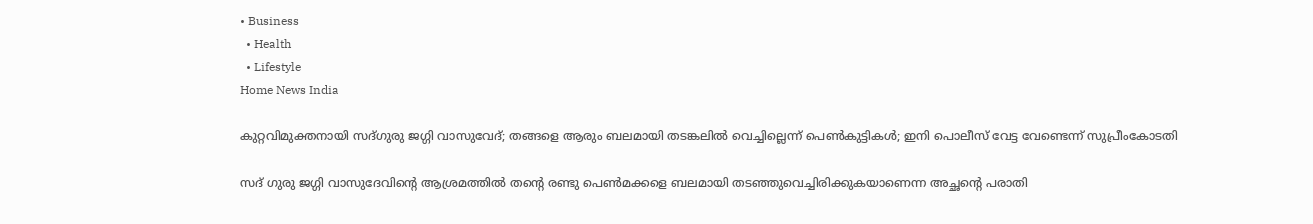• Business
  • Health
  • Lifestyle
Home News India

കുറ്റവിമുക്തനായി സദ്ഗുരു ജഗ്ഗി വാസുവേദ്; തങ്ങളെ ആരും ബലമായി തടങ്കലില്‍ വെച്ചില്ലെന്ന് പെണ്‍കുട്ടികള്‍; ഇനി പൊലീസ് വേട്ട വേണ്ടെന്ന് സുപ്രീംകോടതി

സദ് ഗുരു ജഗ്ഗി വാസുദേവിന്റെ ആശ്രമത്തില്‍ തന്റെ രണ്ടു പെണ്‍മക്കളെ ബലമായി തടഞ്ഞുവെച്ചിരിക്കുകയാണെന്ന അച്ഛന്റെ പരാതി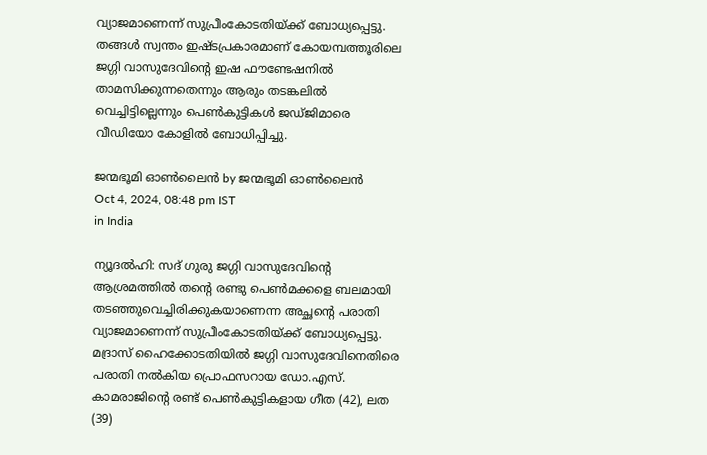വ്യാജമാണെന്ന് സുപ്രീംകോടതിയ്‌ക്ക് ബോധ്യപ്പെട്ടു. തങ്ങള്‍ സ്വന്തം ഇഷ്ടപ്രകാരമാണ് കോയമ്പത്തൂരിലെ ജഗ്ഗി വാസുദേവിന്റെ ഇഷ ഫൗണ്ടേഷനില്‍ താമസിക്കുന്നതെന്നും ആരും തടങ്കലില്‍ വെച്ചിട്ടില്ലെന്നും പെണ്‍കുട്ടികള്‍ ജഡ്ജിമാരെ വീഡിയോ കോളില്‍ ബോധിപ്പിച്ചു.

ജന്മഭൂമി ഓണ്‍ലൈന്‍ by ജന്മഭൂമി ഓണ്‍ലൈന്‍
Oct 4, 2024, 08:48 pm IST
in India

ന്യൂദല്‍ഹി: സദ് ഗുരു ജഗ്ഗി വാസുദേവിന്റെ ആശ്രമത്തില്‍ തന്റെ രണ്ടു പെണ്‍മക്കളെ ബലമായി തടഞ്ഞുവെച്ചിരിക്കുകയാണെന്ന അച്ഛന്റെ പരാതി വ്യാജമാണെന്ന് സുപ്രീംകോടതിയ്‌ക്ക് ബോധ്യപ്പെട്ടു. മദ്രാസ് ഹൈക്കോടതിയില്‍ ജഗ്ഗി വാസുദേവിനെതിരെ പരാതി നല്‍കിയ പ്രൊഫസറായ ഡോ.എസ്. കാമരാജിന്റെ രണ്ട് പെണ്‍കുട്ടികളായ ഗീത (42), ലത (39)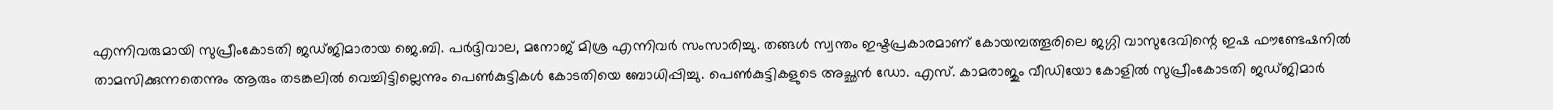എന്നിവരുമായി സുപ്രീംകോടതി ജഡ്ജിമാരായ ജെ.ബി. പര്‍ദ്ദിവാല, മനോജ് മിശ്ര എന്നിവര്‍ സംസാരിച്ചു. തങ്ങള്‍ സ്വന്തം ഇഷ്ടപ്രകാരമാണ് കോയമ്പത്തൂരിലെ ജഗ്ഗി വാസുദേവിന്റെ ഇഷ ഫൗണ്ടേഷനില്‍ താമസിക്കുന്നതെന്നും ആരും തടങ്കലില്‍ വെച്ചിട്ടില്ലെന്നും പെണ്‍കുട്ടികള്‍ കോടതിയെ ബോധിപ്പിച്ചു. പെണ്‍കുട്ടികളുടെ അച്ഛന്‍ ഡോ. എസ്. കാമരാജും വീഡിയോ കോളില്‍ സുപ്രീംകോടതി ജഡ്ജിമാര്‍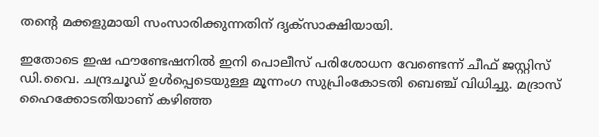തന്റെ മക്കളുമായി സംസാരിക്കുന്നതിന് ദൃക്സാക്ഷിയായി.

ഇതോടെ ഇഷ ഫൗണ്ടേഷനില്‍ ഇനി പൊലീസ് പരിശോധന വേണ്ടെന്ന് ചീഫ് ജസ്റ്റിസ് ഡി.വൈ. ചന്ദ്രചൂഡ് ഉള്‍പ്പെടെയുള്ള മൂന്നംഗ സുപ്രിംകോടതി ബെഞ്ച് വിധിച്ചു. മദ്രാസ് ഹൈക്കോടതിയാണ് കഴിഞ്ഞ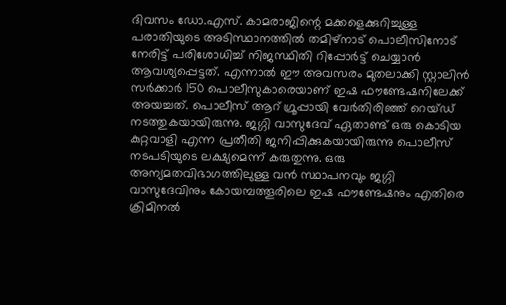ദിവസം ഡോ.എസ്. കാമരാജിന്റെ മക്കളെക്കുറിച്ചുള്ള പരാതിയുടെ അടിസ്ഥാനത്തില്‍ തമിഴ്നാട് പൊലീസിനോട് നേരിട്ട് പരിശോധിച്ച് നിജസ്ഥിതി റിപ്പോര്‍ട്ട് ചെയ്യാന്‍ ആവശ്യപ്പെട്ടത്. എന്നാല്‍ ഈ അവസരം മുതലാക്കി സ്റ്റാലിന്‍ സര്‍ക്കാര്‍ 150 പൊലീസുകാരെയാണ് ഇഷ ഫൗണ്ടേഷനിലേക്ക് അയച്ചത്. പൊലീസ് ആറ് ഗ്രൂപ്പായി വേര്‍തിരിഞ്ഞ് റെയ്ഡ് നടത്തുകയായിരുന്നു. ജഗ്ഗി വാസുദേവ് ഏതാണ്ട് ഒരു കൊടിയ കുറ്റവാളി എന്ന പ്രതീതി ജനിപ്പിക്കുകയായിരുന്നു പൊലീസ് നടപടിയുടെ ലക്ഷ്യമെന്ന് കരുതുന്നു. ഒരു അന്യമതവിഭാഗത്തിലുള്ള വന്‍ സ്ഥാപനവും ജഗ്ഗി വാസുദേവിനും കോയമ്പത്തൂരിലെ ഇഷ ഫൗണ്ടേഷനും എതിരെ ക്രിമിനല്‍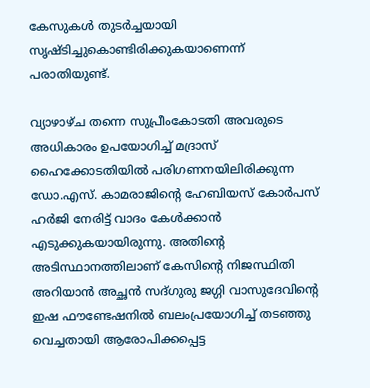കേസുകള്‍ തുടര്‍ച്ചയായി സൃഷ്ടിച്ചുകൊണ്ടിരിക്കുകയാണെന്ന് പരാതിയുണ്ട്.

വ്യാഴാഴ്ച തന്നെ സുപ്രീംകോടതി അവരുടെ അധികാരം ഉപയോഗിച്ച് മദ്രാസ് ഹൈക്കോടതിയില്‍ പരിഗണനയിലിരിക്കുന്ന ഡോ.എസ്. കാമരാജിന്റെ ഹേബിയസ് കോര്‍പസ് ഹര്‍ജി നേരിട്ട് വാദം കേള്‍ക്കാന്‍ എടുക്കുകയായിരുന്നു. അതിന്റെ അടിസ്ഥാനത്തിലാണ് കേസിന്റെ നിജസ്ഥിതി അറിയാന്‍ അച്ഛന്‍ സദ്ഗുരു ജഗ്ഗി വാസുദേവിന്റെ ഇഷ ഫൗണ്ടേഷനില്‍ ബലംപ്രയോഗിച്ച് തടഞ്ഞു വെച്ചതായി ആരോപിക്കപ്പെട്ട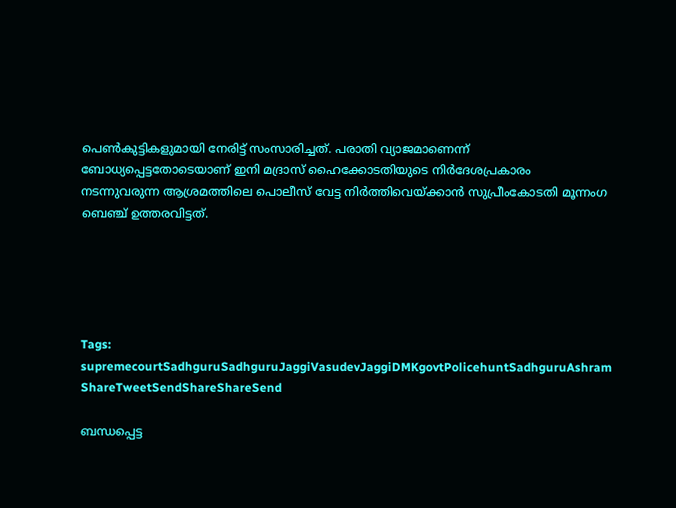പെണ്‍കുട്ടികളുമായി നേരിട്ട് സംസാരിച്ചത്. പരാതി വ്യാജമാണെന്ന് ബോധ്യപ്പെട്ടതോടെയാണ് ഇനി മദ്രാസ് ഹൈക്കോടതിയുടെ നിര്‍ദേശപ്രകാരം നടന്നുവരുന്ന ആശ്രമത്തിലെ പൊലീസ് വേട്ട നിര്‍ത്തിവെയ്‌ക്കാന്‍ സുപ്രീംകോടതി മൂന്നംഗ ബെ‍ഞ്ച് ഉത്തരവിട്ടത്.





Tags: supremecourtSadhguruSadhguruJaggiVasudevJaggiDMKgovtPolicehuntSadhguruAshram
ShareTweetSendShareShareSend

ബന്ധപ്പെട്ട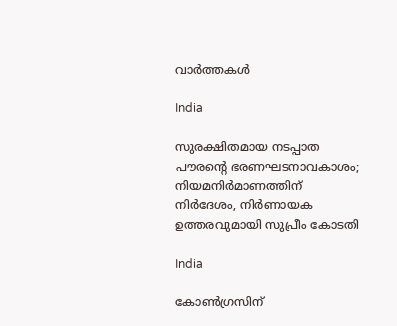വാര്‍ത്തകള്‍

India

സുരക്ഷിതമായ നടപ്പാത പൗരന്റെ ഭരണഘടനാവകാശം; നിയമനിർമാണത്തിന് നിർദേശം, നിർണായക ഉത്തരവുമായി സുപ്രീം കോടതി

India

കോൺഗ്രസിന്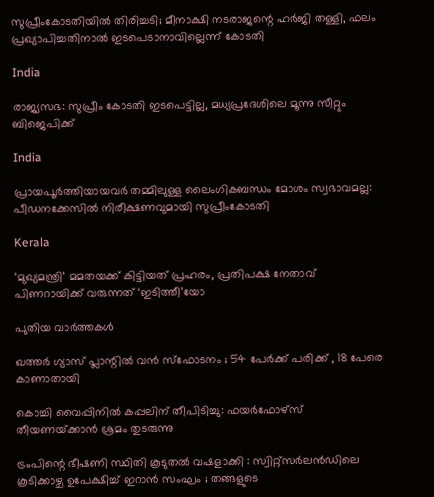സുപ്രീംകോടതിയിൽ തിരിച്ചടി; മീനാക്ഷി നടരാജന്റെ ഹർജി തള്ളി, ഫലം പ്രഖ്യാപിച്ചതിനാൽ ഇടപെടാനാവില്ലെന്ന് കോടതി

India

രാജ്യസഭ: സുപ്രീം കോടതി ഇടപെട്ടില്ല, മധ്യപ്രദേശിലെ മൂന്നു സീറ്റും ബിജെപിക്ക്

India

പ്രായപൂർത്തിയായവർ തമ്മിലുള്ള ലൈംഗികബന്ധം മോശം സ്വഭാവമല്ല: പീഡനക്കേസിൽ നിരീക്ഷണവുമായി സുപ്രീംകോടതി

Kerala

‘മുഖ്യമന്ത്രി’ മമതയക്ക് കിട്ടിയത് പ്രഹരം, പ്രതിപക്ഷ നേതാവ് പിണറായിക്ക് വരുന്നത് ‘ഇടിത്തീ’യോ

പുതിയ വാര്‍ത്തകള്‍

ഖത്തർ ഗ്യാസ് പ്ലാന്റിൽ വൻ സ്ഫോടനം ; 54 പേർക്ക് പരിക്ക് , 18 പേരെ കാണാതായി

കൊച്ചി വൈപ്പിനിൽ കപ്പലിന് തീപിടിച്ചു: ഫയർഫോഴ്‌സ് തീയണയ്‌ക്കാൻ ശ്രമം തുടരുന്നു

ട്രംപിന്റെ ഭീഷണി സ്ഥിതി കൂടുതൽ വഷളാക്കി : സ്വിറ്റ്സർലൻഡിലെ കൂടിക്കാഴ്ച ഉപേക്ഷിച്ച് ഇറാൻ സംഘം ; തങ്ങളുടെ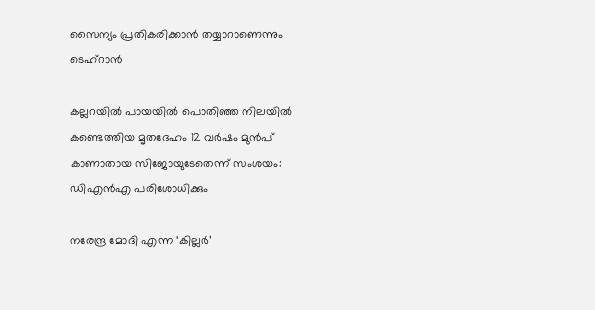സൈന്യം പ്രതികരിക്കാൻ തയ്യാറാണെന്നും ടെഹ്റാൻ

കല്ലറയിൽ പായയിൽ പൊതിഞ്ഞ നിലയിൽ കണ്ടെത്തിയ മൃതദേഹം 12 വർഷം മുൻപ് കാണാതായ സിജോയുടേതെന്ന് സംശയം: ഡിഎൻഎ പരിശോധിക്കും

നരേന്ദ്ര മോദി എന്ന ‘കില്ലര്‍’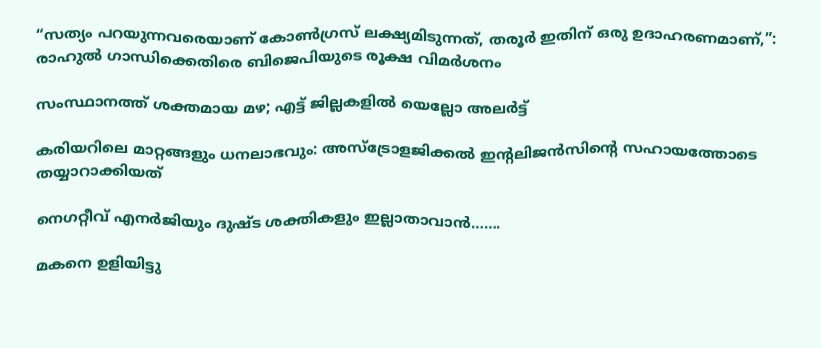“സത്യം പറയുന്നവരെയാണ് കോൺഗ്രസ് ലക്ഷ്യമിടുന്നത്, തരൂർ ഇതിന് ഒരു ഉദാഹരണമാണ്,”: രാഹുൽ ഗാന്ധിക്കെതിരെ ബിജെപിയുടെ രൂക്ഷ വിമർശനം

സംസ്ഥാനത്ത് ശക്തമായ മഴ; എട്ട് ജില്ലകളിൽ യെല്ലോ അലർട്ട്

കരിയറിലെ മാറ്റങ്ങളും ധനലാഭവും: അസ്ട്രോളജിക്കൽ ഇന്റലിജൻസിന്റെ സഹായത്തോടെ തയ്യാറാക്കിയത്

നെഗറ്റീവ് എനര്‍ജിയും ദുഷ്ട ശക്തികളും ഇല്ലാതാവാൻ…….

മകനെ ഉളിയിട്ടു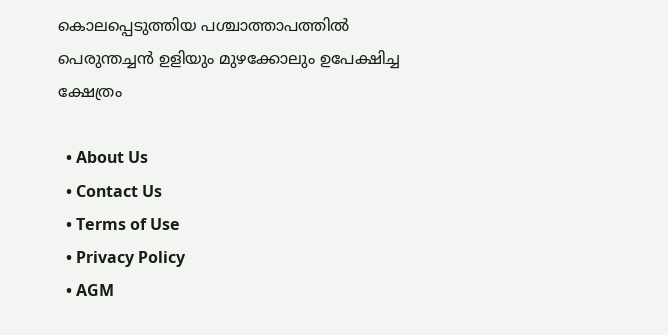കൊലപ്പെടുത്തിയ പശ്ചാത്താപത്തിൽ പെരുന്തച്ചൻ ഉളിയും മുഴക്കോലും ഉപേക്ഷിച്ച ക്ഷേത്രം

  • About Us
  • Contact Us
  • Terms of Use
  • Privacy Policy
  • AGM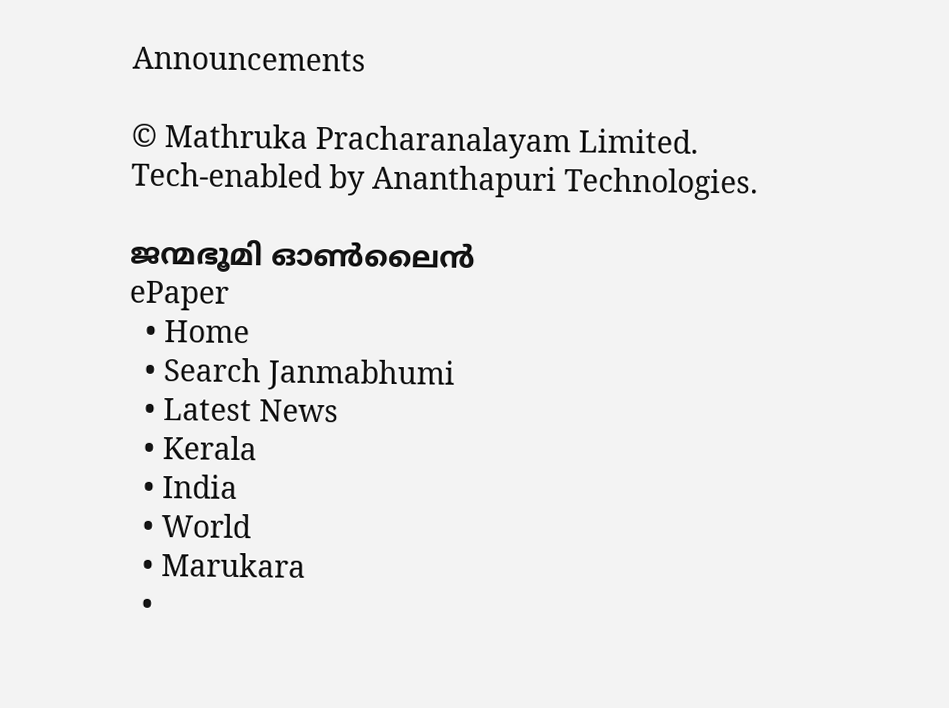Announcements

© Mathruka Pracharanalayam Limited.
Tech-enabled by Ananthapuri Technologies.

ജന്മഭൂമി ഓണ്‍ലൈന്‍
ePaper
  • Home
  • Search Janmabhumi
  • Latest News
  • Kerala
  • India
  • World
  • Marukara
  •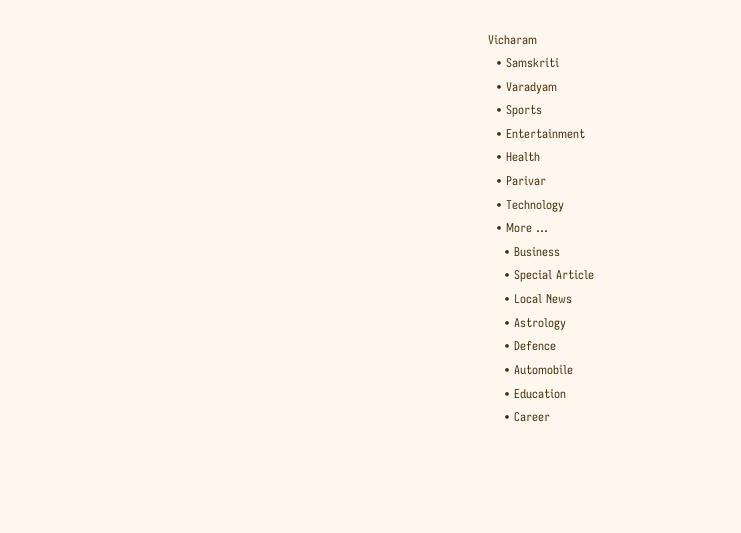Vicharam
  • Samskriti
  • Varadyam
  • Sports
  • Entertainment
  • Health
  • Parivar
  • Technology
  • More …
    • Business
    • Special Article
    • Local News
    • Astrology
    • Defence
    • Automobile
    • Education
    • Career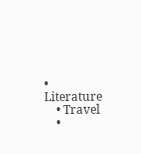• Literature
    • Travel
    •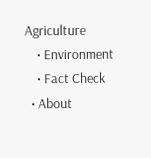Agriculture
    • Environment
    • Fact Check
  • About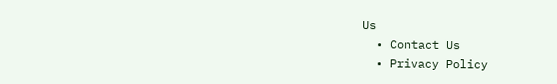Us
  • Contact Us
  • Privacy Policy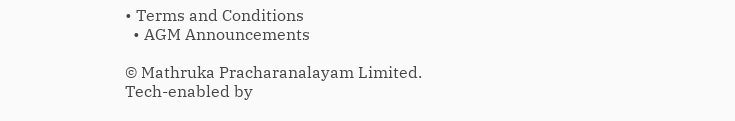• Terms and Conditions
  • AGM Announcements

© Mathruka Pracharanalayam Limited.
Tech-enabled by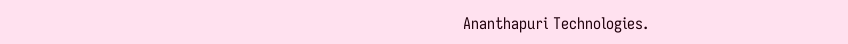Ananthapuri Technologies.